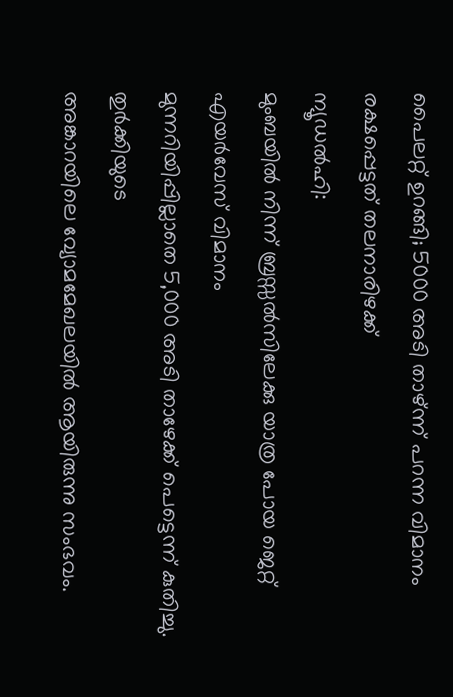പൈലറ്റ് ഉറങ്ങി; 5000 അടി താഴ്ന്ന് പറന്ന വിമാനം രക്ഷപ്പെട്ടത് തലനാരിഴക്ക്
ന്യൂഡൽഹി:
മുംബയിൽ നിന്ന് ബ്രസ്സൽസിലേക്കു യാത്ര പോയ ജെറ്റ് എയർവേസ് വിമാനം
മുന്നറിയിപ്പില്ലാതെ 5,000 അടി താഴേക്ക് പെട്ടെന്ന് കുതിച്ചു. തുർക്കിയുടെ
അങ്കാറയിലെ വ്യോമമേഖലയിൽ ആയിരുന്നു സംഭവം.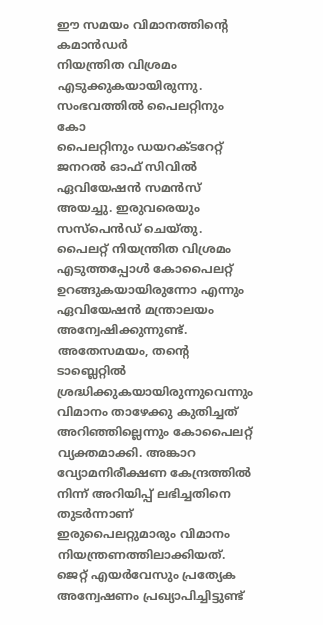ഈ സമയം വിമാനത്തിന്റെ കമാൻഡർ
നിയന്ത്രിത വിശ്രമം എടുക്കുകയായിരുന്നു. സംഭവത്തിൽ പൈലറ്റിനും കോ
പൈലറ്റിനും ഡയറക്ടറേറ്റ് ജനറൽ ഓഫ് സിവിൽ ഏവിയേഷൻ സമൻസ് അയച്ചു. ഇരുവരെയും
സസ്പെൻഡ് ചെയ്തു. പൈലറ്റ് നിയന്ത്രിത വിശ്രമം എടുത്തപ്പോൾ കോപൈലറ്റ്
ഉറങ്ങുകയായിരുന്നോ എന്നും ഏവിയേഷൻ മന്ത്രാലയം അന്വേഷിക്കുന്നുണ്ട്. അതേസമയം, തന്റെ ടാബ്ലെറ്റിൽ ശ്രദ്ധിക്കുകയായിരുന്നുവെന്നും വിമാനം താഴേക്കു കുതിച്ചത് അറിഞ്ഞില്ലെന്നും കോപൈലറ്റ് വ്യക്തമാക്കി. അങ്കാറ വ്യോമനിരീക്ഷണ കേന്ദ്രത്തിൽ നിന്ന് അറിയിപ്പ് ലഭിച്ചതിനെ തുടർന്നാണ് ഇരുപൈലറ്റുമാരും വിമാനം നിയന്ത്രണത്തിലാക്കിയത്. ജെറ്റ് എയർവേസും പ്രത്യേക അന്വേഷണം പ്രഖ്യാപിച്ചിട്ടുണ്ട്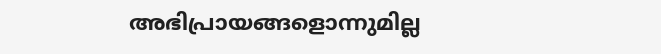അഭിപ്രായങ്ങളൊന്നുമില്ല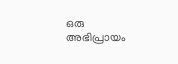ഒരു അഭിപ്രായം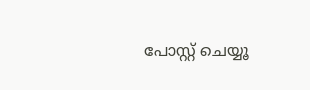പോസ്റ്റ് ചെയ്യൂ